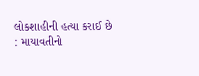લોકશાહીની હત્યા કરાઈ છે : માયાવતીનો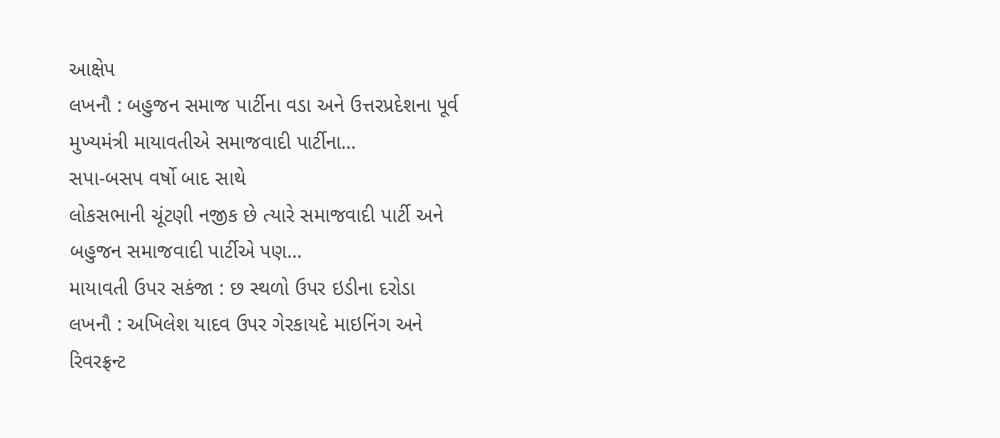આક્ષેપ
લખનૌ : બહુજન સમાજ પાર્ટીના વડા અને ઉત્તરપ્રદેશના પૂર્વ મુખ્યમંત્રી માયાવતીએ સમાજવાદી પાર્ટીના…
સપા-બસપ વર્ષો બાદ સાથે
લોકસભાની ચૂંટણી નજીક છે ત્યારે સમાજવાદી પાર્ટી અને બહુજન સમાજવાદી પાર્ટીએ પણ…
માયાવતી ઉપર સકંજા : છ સ્થળો ઉપર ઇડીના દરોડા
લખનૌ : અખિલેશ યાદવ ઉપર ગેરકાયદે માઇનિંગ અને રિવરફ્રન્ટ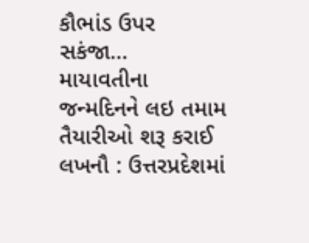કૌભાંડ ઉપર સકંજા…
માયાવતીના જન્મદિનને લઇ તમામ તૈયારીઓ શરૂ કરાઈ
લખનૌ : ઉત્તરપ્રદેશમાં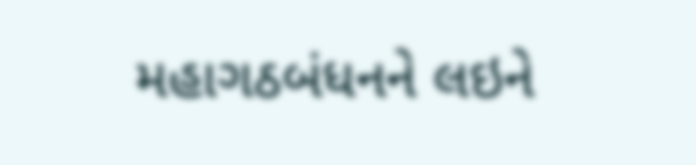મહાગઠબંધનને લઇને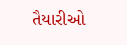તૈયારીઓ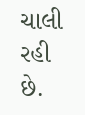ચાલી રહી છે.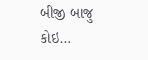બીજી બાજુ કોઇ…